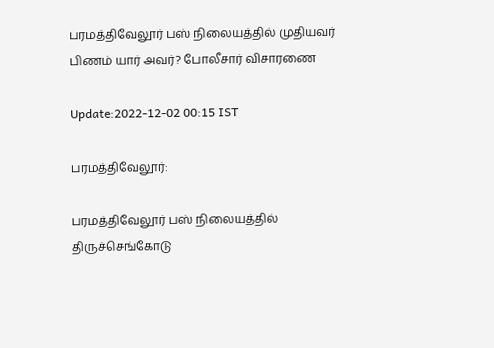பரமத்திவேலூர் பஸ் நிலையத்தில் முதியவர் பிணம் யார் அவர்? போலீசார் விசாரணை

Update:2022-12-02 00:15 IST

பரமத்திவேலூர்:

பரமத்திவேலூர் பஸ் நிலையத்தில் திருச்செங்கோடு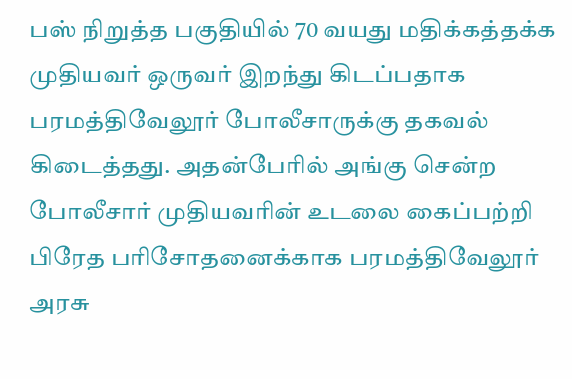பஸ் நிறுத்த பகுதியில் 70 வயது மதிக்கத்தக்க முதியவர் ஒருவர் இறந்து கிடப்பதாக பரமத்திவேலூர் போலீசாருக்கு தகவல் கிடைத்தது. அதன்பேரில் அங்கு சென்ற போலீசார் முதியவரின் உடலை கைப்பற்றி பிரேத பரிசோதனைக்காக பரமத்திவேலூர் அரசு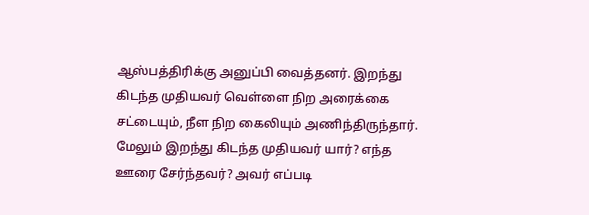ஆஸ்பத்திரிக்கு அனுப்பி வைத்தனர். இறந்து கிடந்த முதியவர் வெள்ளை நிற அரைக்கை சட்டையும், நீள நிற கைலியும் அணிந்திருந்தார். மேலும் இறந்து கிடந்த முதியவர் யார்? எந்த ஊரை சேர்ந்தவர்? அவர் எப்படி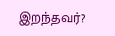இறந்தவர்?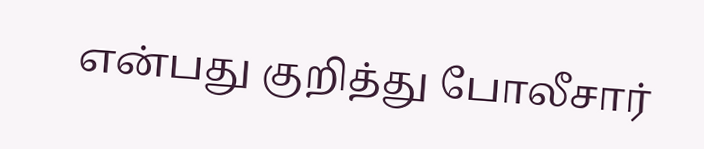என்பது குறித்து போலீசார்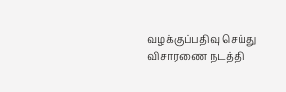வழக்குப்பதிவு செய்து விசாரணை நடத்தி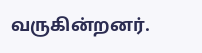வருகின்றனர்.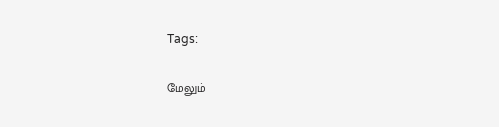Tags:

மேலும்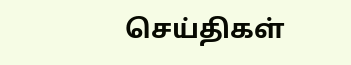செய்திகள்